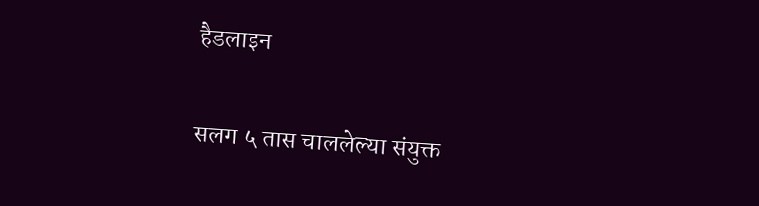हैडलाइन

सलग ५ तास चाललेल्या संयुक्त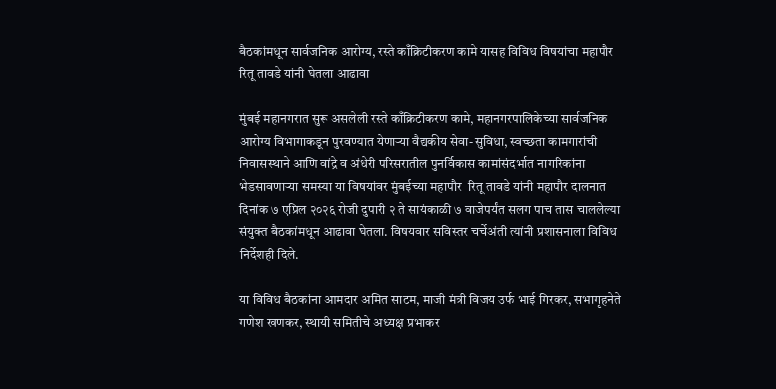बैठकांमधून सार्वजनिक आरोग्य, रस्ते काँक्रिटीकरण कामे यासह विविध विषयांचा महापौर रितू तावडे यांनी घेतला आढावा

मुंबई महानगरात सुरू असलेली रस्ते काँक्रिटीकरण कामे, महानगरपालिकेच्या सार्वजनिक आरोग्य विभागाकडून पुरवण्यात येणाऱ्या वैद्यकीय सेवा-सुविधा, स्वच्छता कामगारांची निवासस्थाने आणि वांद्रे व अंधेरी परिसरातील पुनर्विकास कामांसंदर्भात नागरिकांना भेडसावणाऱ्या समस्या या विषयांवर मुंबईच्या महापौर  रितू तावडे यांनी महापौर दालनात  दिनांक ७ एप्रिल २०२६ रोजी दुपारी २ ते सायंकाळी ७ वाजेपर्यंत सलग पाच तास चाललेल्या संयुक्त बैठकांमधून आढावा घेतला. विषयवार सविस्तर चर्चेअंती त्यांनी प्रशासनाला विविध निर्देशही दिले.

या विविध बैठकांना आमदार अमित साटम, माजी मंत्री विजय उर्फ भाई गिरकर, सभागृहनेते गणेश खणकर, स्थायी समितीचे अध्यक्ष प्रभाकर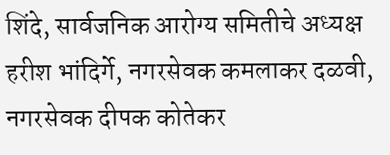शिंदे, सार्वजनिक आरोग्य समितीचे अध्यक्ष हरीश भांदिर्गे, नगरसेवक कमलाकर दळवी, नगरसेवक दीपक कोतेकर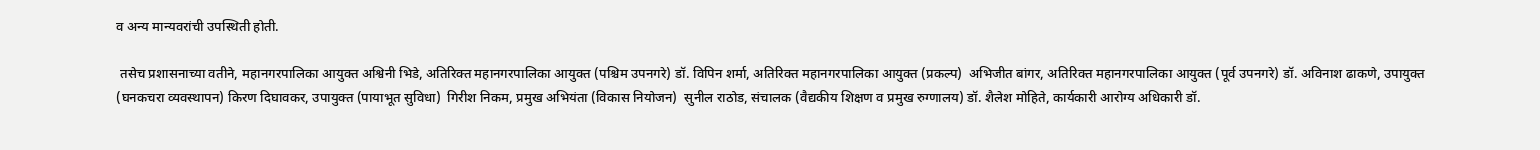व अन्य मान्यवरांची उपस्थिती होती.

 तसेच प्रशासनाच्या वतीने, महानगरपालिका आयुक्त अश्विनी भिडे, अतिरिक्त महानगरपालिका आयुक्त (पश्चिम उपनगरे) डॉ. विपिन शर्मा, अतिरिक्त महानगरपालिका आयुक्त (प्रकल्प)  अभिजीत बांगर, अतिरिक्त महानगरपालिका आयुक्त (पूर्व उपनगरे) डॉ. अविनाश ढाकणे, उपायुक्त (घनकचरा व्यवस्थापन) किरण दिघावकर, उपायुक्त (पायाभूत सुविधा)  गिरीश निकम, प्रमुख अभियंता (विकास नियोजन)  सुनील राठोड, संचालक (वैद्यकीय शिक्षण व प्रमुख रुग्णालय) डॉ. शैलेश मोहिते, कार्यकारी आरोग्य अधिकारी डॉ.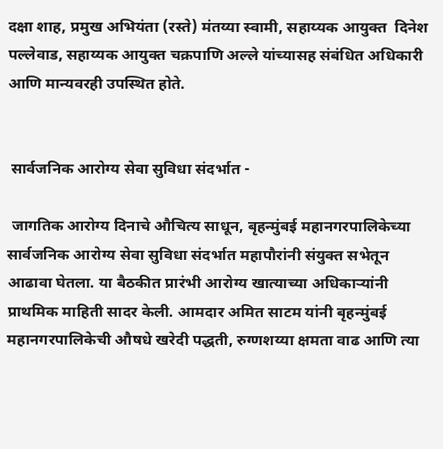दक्षा शाह, प्रमुख अभियंता (रस्ते) मंतय्या स्वामी, सहाय्यक आयुक्त  दिनेश पल्लेवाड, सहाय्यक आयुक्त चक्रपाणि अल्ले यांच्यासह संबंधित अधिकारी आणि मान्यवरही उपस्थित होते.


 सार्वजनिक आरोग्य सेवा सुविधा संदर्भात -

 जागतिक आरोग्य दिनाचे औचित्य साधून, बृहन्मुंबई महानगरपालिकेच्या सार्वजनिक आरोग्य सेवा सुविधा संदर्भात महापौरांनी संयुक्त सभेतून आढावा घेतला. या बैठकीत प्रारंभी आरोग्य खात्याच्या अधिकाऱ्यांनी प्राथमिक माहिती सादर केली. आमदार अमित साटम यांनी बृहन्मुंबई महानगरपालिकेची औषधे खरेदी पद्धती, रुग्णशय्या क्षमता वाढ आणि त्या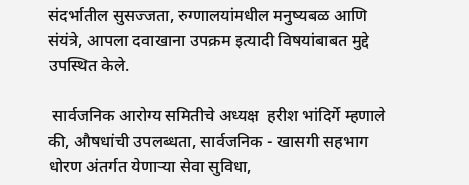संदर्भातील सुसज्जता, रुग्णालयांमधील मनुष्यबळ आणि संयंत्रे, आपला दवाखाना उपक्रम इत्यादी विषयांबाबत मुद्दे उपस्थित केले.

 सार्वजनिक आरोग्य समितीचे अध्यक्ष  हरीश भांदिर्गे म्हणाले की, औषधांची उपलब्धता, सार्वजनिक - खासगी सहभाग धोरण अंतर्गत येणाऱ्या सेवा सुविधा,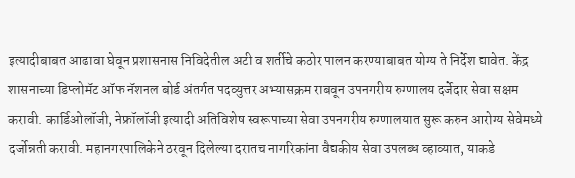इत्यादीबाबत आढावा घेवून प्रशासनास निविदेतील अटी व शर्तीचे कठोर पालन करण्याबाबत योग्य ते निर्देश द्यावेत. केंद्र शासनाच्या डिप्लोमॅट ऑफ नॅशनल बोर्ड अंतर्गत पदव्युत्तर अभ्यासक्रम राबवून उपनगरीय रुग्णालय दर्जेदार सेवा सक्षम करावी. कार्डिओलॉजी, नेफ्रॉलॉजी इत्यादी अतिविशेष स्वरूपाच्या सेवा उपनगरीय रुग्णालयात सुरू करुन आरोग्य सेवेमध्ये दर्जोन्नती करावी. महानगरपालिकेने ठरवून दिलेल्या दरातच नागरिकांना वैद्यकीय सेवा उपलब्ध व्हाव्यात, याकडे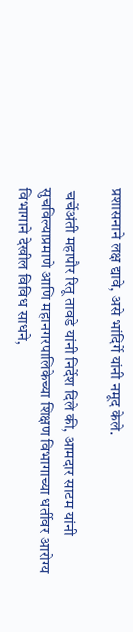प्रशासनाने लक्ष द्यावे, असे भांदिर्गे यांनी नमूद केले.

 चर्चेअंती महापौर रितू तावडे यांनी निर्देश दिले की, आमदार साटम यांनी सुचविल्याप्रमाणे आणि महानगरपालिकेच्या शिक्षण विभागाच्या धर्तीवर आरोग्य विभागाने देखील विविध साधने,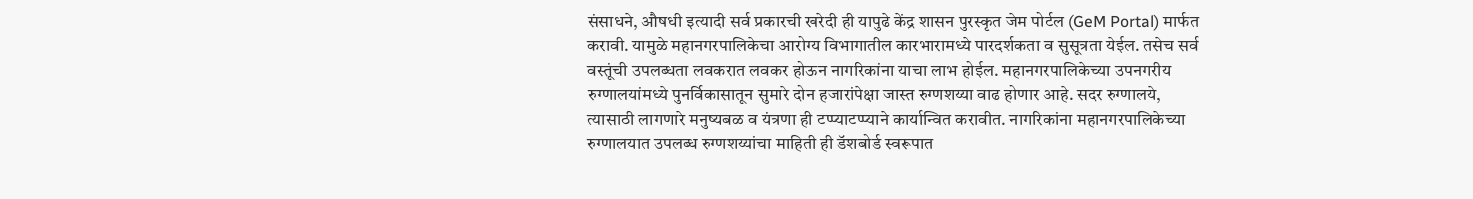संसाधने, औषधी इत्यादी सर्व प्रकारची खरेदी ही यापुढे केंद्र शासन पुरस्कृत जेम पोर्टल (GeM Portal) मार्फत करावी. यामुळे महानगरपालिकेचा आरोग्य विभागातील कारभारामध्ये पारदर्शकता व सुसूत्रता येईल. तसेच सर्व वस्तूंची उपलब्धता लवकरात लवकर होऊन नागरिकांना याचा लाभ होईल. महानगरपालिकेच्या उपनगरीय रुग्णालयांमध्ये पुनर्विकासातून सुमारे दोन हजारांपेक्षा जास्त रुग्णशय्या वाढ होणार आहे. सदर रुग्णालये, त्यासाठी लागणारे मनुष्यबळ व यंत्रणा ही टप्प्याटप्प्याने कार्यान्वित करावीत. नागरिकांना महानगरपालिकेच्या रुग्णालयात उपलब्ध रुग्णशय्यांचा माहिती ही डॅशबोर्ड स्वरूपात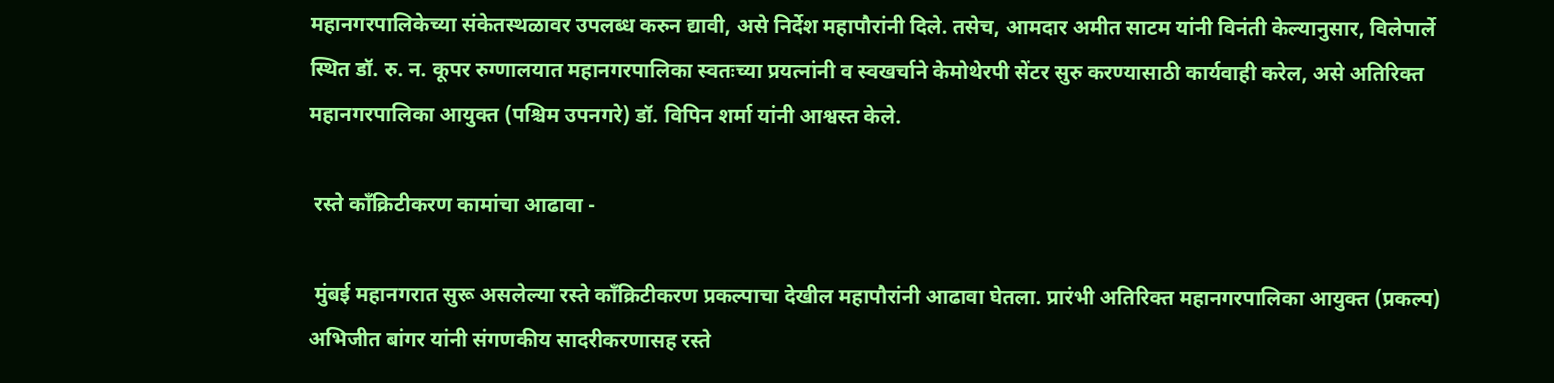महानगरपालिकेच्या संकेतस्थळावर उपलब्ध करुन द्यावी, असे निर्देश महापौरांनी दिले. तसेच, आमदार अमीत साटम यांनी विनंती केल्यानुसार, विलेपार्ले स्थित डॉ. रु. न. कूपर रुग्णालयात महानगरपालिका स्वतःच्या प्रयत्नांनी व स्वखर्चाने केमोथेरपी सेंटर सुरु करण्यासाठी कार्यवाही करेल, असे अतिरिक्त महानगरपालिका आयुक्त (पश्चिम उपनगरे) डॉ. विपिन शर्मा यांनी आश्वस्त केले.

 रस्ते काँक्रिटीकरण कामांचा आढावा -

 मुंबई महानगरात सुरू असलेल्या रस्ते काँक्रिटीकरण प्रकल्पाचा देखील महापौरांनी आढावा घेतला. प्रारंभी अतिरिक्त महानगरपालिका आयुक्त (प्रकल्प) अभिजीत बांगर यांनी संगणकीय सादरीकरणासह रस्ते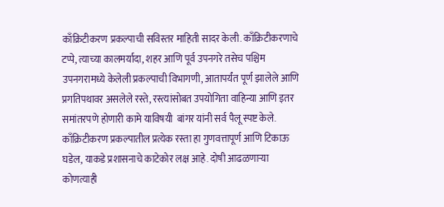काँक्रिटीकरण प्रकल्पाची सविस्तर माहिती सादर केली. काँक्रिटीकरणाचे टप्पे, त्याच्या कालमर्यादा, शहर आणि पूर्व उपनगरे तसेच पश्चिम उपनगरामध्ये केलेली प्रकल्पाची विभागणी, आतापर्यंत पूर्ण झालेले आणि प्रगतिपथावर असलेले रस्ते, रस्त्यांसोबत उपयोगिता वाहिन्या आणि इतर समांतरपणे होणारी कामे याविषयी  बांगर यांनी सर्व पैलू स्पष्ट केले. काँक्रिटीकरण प्रकल्पातील प्रत्येक रस्ता हा गुणवत्तापूर्ण आणि टिकाऊ घडेल, याकडे प्रशासनाचे काटेकोर लक्ष आहे. दोषी आढळणाऱ्या कोणत्याही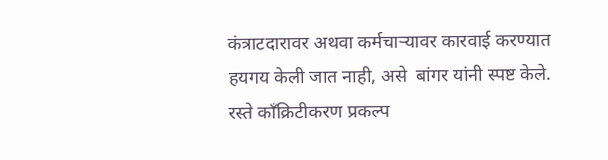कंत्राटदारावर अथवा कर्मचाऱ्यावर कारवाई करण्यात हयगय केली जात नाही, असे  बांगर यांनी स्पष्ट केले. रस्ते काँक्रिटीकरण प्रकल्प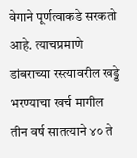वेगाने पूर्णत्वाकडे सरकतो आहे. त्याचप्रमाणे डांबराच्या रस्त्यावरील खड्डे भरण्याचा खर्च मागील तीन वर्ष सातत्याने ४० ते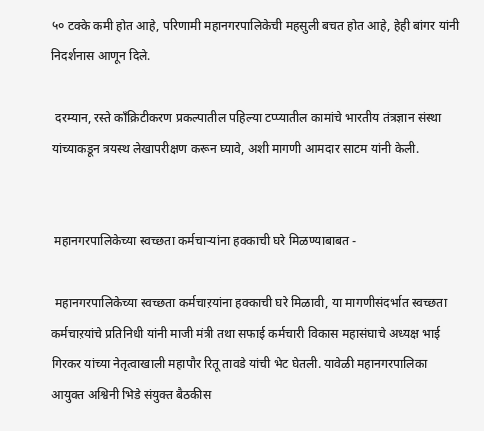५० टक्के कमी होत आहे, परिणामी महानगरपालिकेची महसुली बचत होत आहे, हेही बांगर यांनी निदर्शनास आणून दिले.

 दरम्यान, रस्ते काँक्रिटीकरण प्रकल्पातील पहिल्या टप्प्यातील कामांचे भारतीय तंत्रज्ञान संस्था यांच्याकडून त्रयस्थ लेखापरीक्षण करून घ्यावे, अशी मागणी आमदार साटम यांनी केली.


 महानगरपालिकेच्या स्वच्छता कर्मचाऱ्यांना हक्काची घरे मिळण्याबाबत -

 महानगरपालिकेच्या स्वच्छता कर्मचाऱयांना हक्काची घरे मिळावी, या मागणीसंदर्भात स्वच्छता कर्मचाऱयांचे प्रतिनिधी यांनी माजी मंत्री तथा सफाई कर्मचारी विकास महासंघाचे अध्यक्ष भाई गिरकर यांच्या नेतृत्वाखाली महापौर रितू तावडे यांची भेट घेतली. यावेळी महानगरपालिका आयुक्त अश्विनी भिडे संयुक्त बैठकीस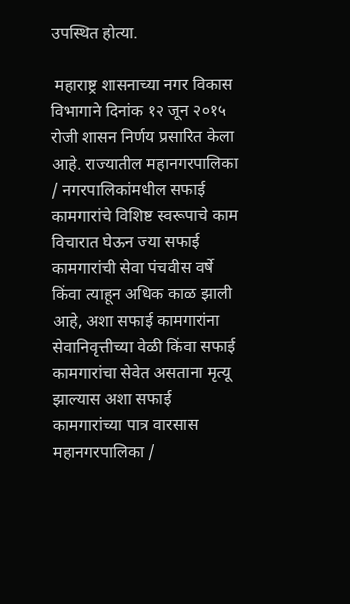उपस्थित होत्या.

 महाराष्ट्र शासनाच्या नगर विकास विभागाने दिनांक १२ जून २०१५ रोजी शासन निर्णय प्रसारित केला आहे. राज्यातील महानगरपालिका / नगरपालिकांमधील सफाई कामगारांचे विशिष्ट स्वरूपाचे काम विचारात घेऊन ज्या सफाई कामगारांची सेवा पंचवीस वर्षे किंवा त्याहून अधिक काळ झाली आहे, अशा सफाई कामगारांना सेवानिवृत्तीच्या वेळी किंवा सफाई कामगारांचा सेवेत असताना मृत्यू झाल्यास अशा सफाई कामगारांच्या पात्र वारसास महानगरपालिका /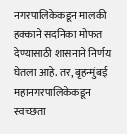नगरपालिकेकडून मालकी हक्काने सदनिका मोफत देण्यासाठी शासनाने निर्णय घेतला आहे. तर, बृहन्मुंबई महानगरपालिकेकडून स्वच्छता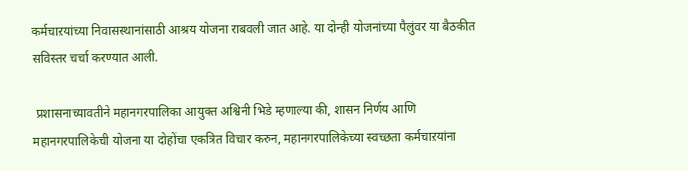कर्मचाऱयांच्या निवासस्थानांसाठी आश्रय योजना राबवली जात आहे. या दोन्ही योजनांच्या पैलुंवर या बैठकीत सविस्तर चर्चा करण्यात आली.

 प्रशासनाच्यावतीने महानगरपालिका आयुक्त अश्विनी भिडे म्हणाल्या की, शासन निर्णय आणि महानगरपालिकेची योजना या दोहोंचा एकत्रित विचार करुन, महानगरपालिकेच्या स्वच्छता कर्मचाऱयांना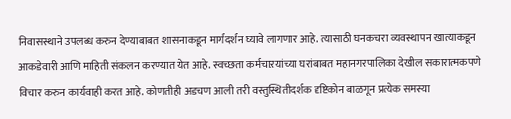निवासस्थाने उपलब्ध करुन देण्याबाबत शासनाकडून मार्गदर्शन घ्यावे लागणार आहे. त्यासाठी घनकचरा व्यवस्थापन खात्याकडून आकडेवारी आणि माहिती संकलन करण्यात येत आहे. स्वच्छता कर्मचाऱयांच्या घरांबाबत महानगरपालिका देखील सकारात्मकपणे विचार करुन कार्यवाही करत आहे. कोणतीही अडचण आली तरी वस्तुस्थितीदर्शक दृष्टिकोन बाळगून प्रत्येक समस्या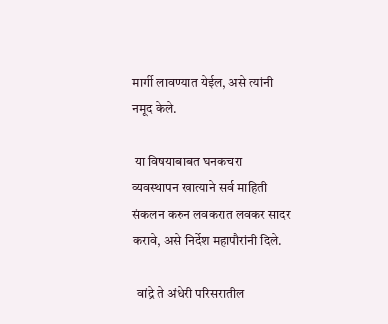मार्गी लावण्यात येईल, असे त्यांनी नमूद केले.

 या विषयाबाबत घनकचरा व्यवस्थापन खात्याने सर्व माहिती संकलन करुन लवकरात लवकर सादर करावे, असे निर्देश महापौरांनी दिले.

  वांद्रे ते अंधेरी परिसरातील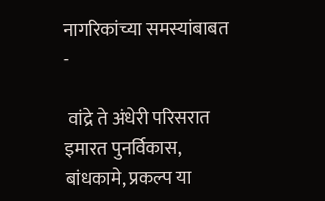नागरिकांच्या समस्यांबाबत -

 वांद्रे ते अंधेरी परिसरात इमारत पुनर्विकास, बांधकामे, प्रकल्प या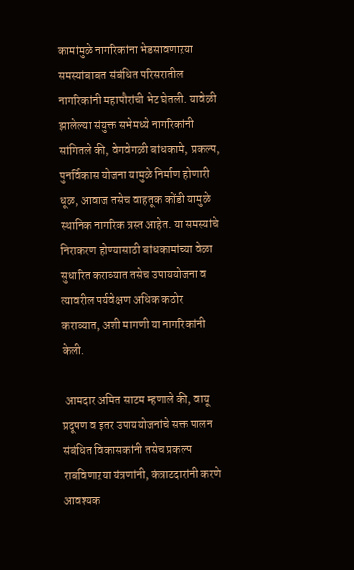कामांमुळे नागरिकांना भेडसावणाऱया समस्यांबाबत संबंधित परिसरातील नागरिकांनी महापौरांची भेट घेतली. यावेळी झालेल्या संयुक्त सभेमध्ये नागरिकांनी सांगितले की, वेगवेगळी बांधकामे, प्रकल्प, पुनर्विकास योजना यामुळे निर्माण होणारी धूळ, आवाज तसेच वाहतूक कोंडी यामुळे स्थानिक नागरिक त्रस्त आहेत. या समस्यांचे निराकरण होण्यासाठी बांधकामांच्या वेळा सुधारित कराव्यात तसेच उपाययोजना व त्यावरील पर्यवेक्षण अधिक कठोर कराव्यात, अशी मागणी या नागरिकांनी केली.

 आमदार अमित साटम म्हणाले की, वायू प्रदूषण व इतर उपाययोजनांचे सक्त पालन संबंधित विकासकांनी तसेच प्रकल्प राबविणाऱया यंत्रणांनी, कंत्राटदारांनी करणे आवश्यक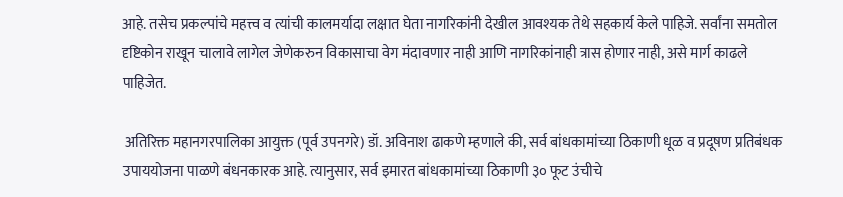आहे. तसेच प्रकल्पांचे महत्त्व व त्यांची कालमर्यादा लक्षात घेता नागरिकांनी देखील आवश्यक तेथे सहकार्य केले पाहिजे. सर्वांना समतोल दृष्टिकोन राखून चालावे लागेल जेणेकरुन विकासाचा वेग मंदावणार नाही आणि नागरिकांनाही त्रास होणार नाही, असे मार्ग काढले पाहिजेत.

 अतिरिक्त महानगरपालिका आयुक्त (पूर्व उपनगरे) डॉ. अविनाश ढाकणे म्हणाले की, सर्व बांधकामांच्या ठिकाणी धूळ व प्रदूषण प्रतिबंधक उपाययोजना पाळणे बंधनकारक आहे. त्यानुसार, सर्व इमारत बांधकामांच्या ठिकाणी ३० फूट उंचीचे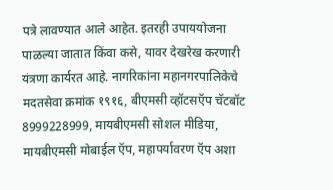पत्रे लावण्यात आले आहेत. इतरही उपाययोजना पाळल्या जातात किंवा कसे, यावर देखरेख करणारी यंत्रणा कार्यरत आहे. नागरिकांना महानगरपालिकेचे मदतसेवा क्रमांक १९१६, बीएमसी व्हॉटसऍप चॅटबॉट 8999228999, मायबीएमसी सोशल मीडिया, मायबीएमसी मोबाईल ऍप, महापर्यावरण ऍप अशा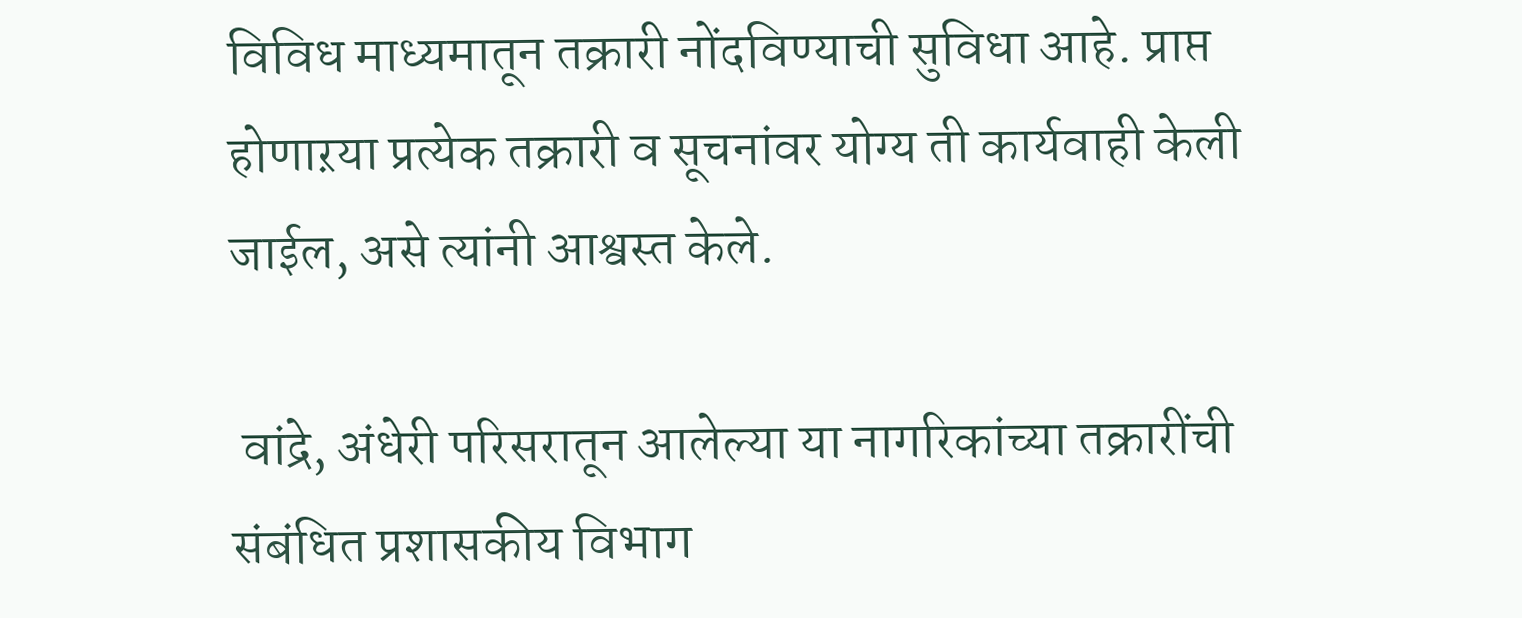विविध माध्यमातून तक्रारी नोंदविण्याची सुविधा आहे. प्राप्त होणाऱया प्रत्येक तक्रारी व सूचनांवर योग्य ती कार्यवाही केली जाईल, असे त्यांनी आश्वस्त केले.

 वांद्रे, अंधेरी परिसरातून आलेल्या या नागरिकांच्या तक्रारींची संबंधित प्रशासकीय विभाग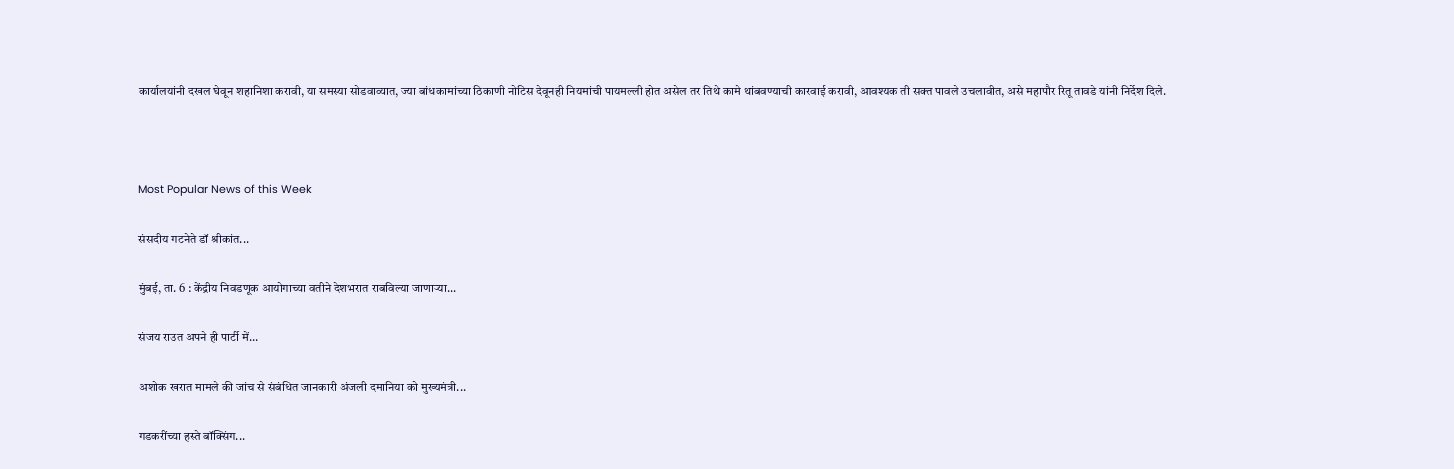कार्यालयांनी दखल घेवून शहानिशा करावी, या समस्या सोडवाव्यात, ज्या बांधकामांच्या ठिकाणी नोटिस देवूनही नियमांची पायमल्ली होत असेल तर तिथे कामे थांबवण्याची कारवाई करावी, आवश्यक ती सक्त पावले उचलावीत, असे महापौर रितू तावडे यांनी निर्देश दिले.



Most Popular News of this Week

संसदीय गटनेते डॉ श्रीकांत...

मुंबई, ता. 6 : केंद्रीय निवडणूक आयोगाच्या वतीने देशभरात राबविल्या जाणाऱ्या...

संजय राउत अपने ही पार्टी में...

अशोक खरात मामले की जांच से संबंधित जानकारी अंजली दमानिया को मुख्यमंत्री...

गडकरींच्या हस्ते बॉक्सिंग...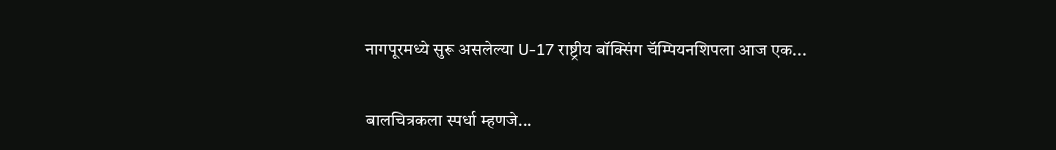नागपूरमध्ये सुरू असलेल्या U-17 राष्ट्रीय बॉक्सिंग चॅम्पियनशिपला आज एक...

बालचित्रकला स्पर्धा म्हणजे...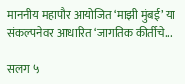माननीय महापौर आयोजित ‘माझी मुंबई’ या संकल्पनेवर आधारित ‘जागतिक कीर्तीचे...

सलग ५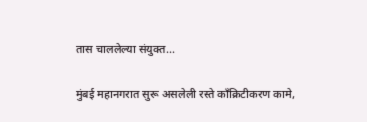तास चाललेल्या संयुक्त...

मुंबई महानगरात सुरू असलेली रस्ते काँक्रिटीकरण कामे,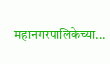महानगरपालिकेच्या...